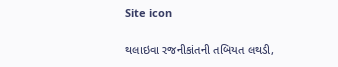Site icon

થલાઇવા રજનીકાંતની તબિયત લથડી,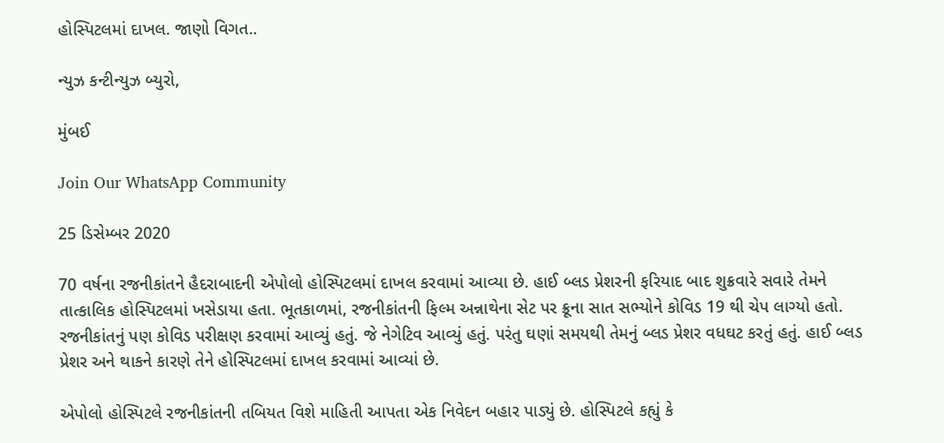હોસ્પિટલમાં દાખલ. જાણો વિગત..

ન્યુઝ કન્ટીન્યુઝ બ્યુરો,

મુંબઈ

Join Our WhatsApp Community

25 ડિસેમ્બર 2020

70 વર્ષના રજનીકાંતને હૈદરાબાદની એપોલો હોસ્પિટલમાં દાખલ કરવામાં આવ્યા છે. હાઈ બ્લડ પ્રેશરની ફરિયાદ બાદ શુક્રવારે સવારે તેમને તાત્કાલિક હોસ્પિટલમાં ખસેડાયા હતા. ભૂતકાળમાં, રજનીકાંતની ફિલ્મ અન્નાથેના સેટ પર ક્રૂના સાત સભ્યોને કોવિડ 19 થી ચેપ લાગ્યો હતો. રજનીકાંતનું પણ કોવિડ પરીક્ષણ કરવામાં આવ્યું હતું. જે નેગેટિવ આવ્યું હતું. પરંતુ ઘણાં સમયથી તેમનું બ્લડ પ્રેશર વધઘટ કરતું હતું. હાઈ બ્લડ પ્રેશર અને થાકને કારણે તેને હોસ્પિટલમાં દાખલ કરવામાં આવ્યાં છે.

એપોલો હોસ્પિટલે રજનીકાંતની તબિયત વિશે માહિતી આપતા એક નિવેદન બહાર પાડ્યું છે. હોસ્પિટલે કહ્યું કે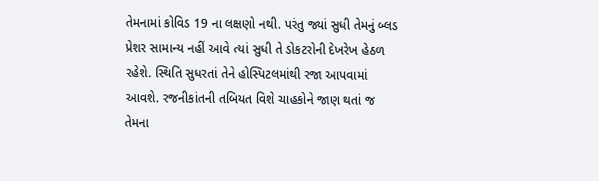તેમનામાં કોવિડ 19 ના લક્ષણો નથી. પરંતુ જ્યાં સુધી તેમનું બ્લડ પ્રેશર સામાન્ય નહીં આવે ત્યાં સુધી તે ડોકટરોની દેખરેખ હેઠળ રહેશે. સ્થિતિ સુધરતાં તેને હોસ્પિટલમાંથી રજા આપવામાં આવશે. રજનીકાંતની તબિયત વિશે ચાહકોને જાણ થતાં જ તેમના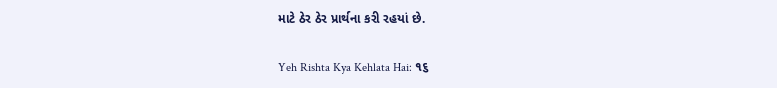માટે ઠેર ઠેર પ્રાર્થના કરી રહયાં છે.

Yeh Rishta Kya Kehlata Hai: ૧૬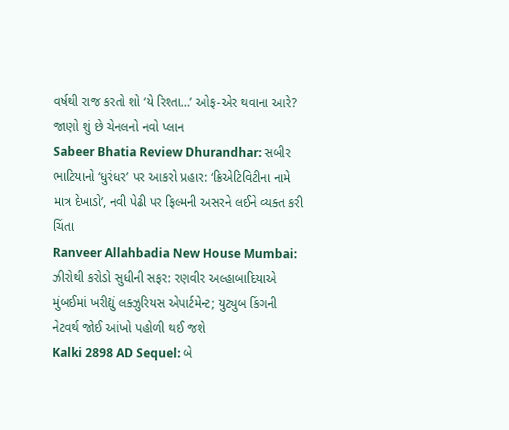વર્ષથી રાજ કરતો શો ‘યે રિશ્તા…’ ઓફ-એર થવાના આરે? જાણો શું છે ચેનલનો નવો પ્લાન
Sabeer Bhatia Review Dhurandhar: સબીર ભાટિયાનો ‘ધુરંધર’ પર આકરો પ્રહાર: ‘ક્રિએટિવિટીના નામે માત્ર દેખાડો’, નવી પેઢી પર ફિલ્મની અસરને લઈને વ્યક્ત કરી ચિંતા
Ranveer Allahbadia New House Mumbai: ઝીરોથી કરોડો સુધીની સફર: રણવીર અલ્હાબાદિયાએ મુંબઈમાં ખરીદ્યું લક્ઝુરિયસ એપાર્ટમેન્ટ; યુટ્યુબ કિંગની નેટવર્થ જોઈ આંખો પહોળી થઈ જશે
Kalki 2898 AD Sequel: બે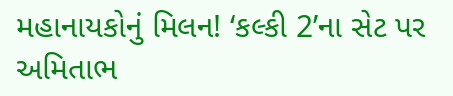મહાનાયકોનું મિલન! ‘કલ્કી 2’ના સેટ પર અમિતાભ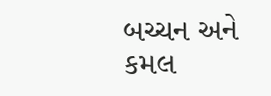બચ્ચન અને કમલ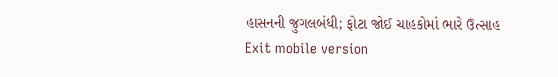હાસનની જુગલબંધી; ફોટા જોઈ ચાહકોમાં ભારે ઉત્સાહ
Exit mobile version